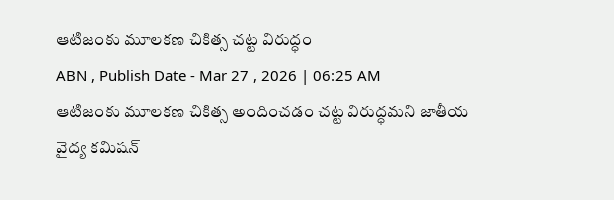ఆటిజంకు మూలకణ చికిత్స చట్ట విరుద్ధం
ABN , Publish Date - Mar 27 , 2026 | 06:25 AM
ఆటిజంకు మూలకణ చికిత్స అందించడం చట్ట విరుద్ధమని జాతీయ వైద్య కమిషన్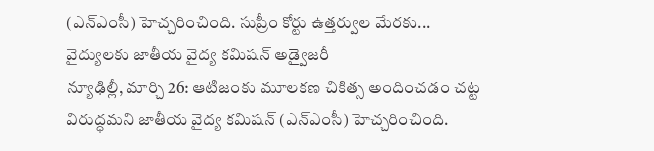(ఎన్ఎంసీ) హెచ్చరించింది. సుప్రీం కోర్టు ఉత్తర్వుల మేరకు...
వైద్యులకు జాతీయ వైద్య కమిషన్ అడ్వైజరీ
న్యూఢిల్లీ, మార్చి 26: ఆటిజంకు మూలకణ చికిత్స అందించడం చట్ట విరుద్ధమని జాతీయ వైద్య కమిషన్ (ఎన్ఎంసీ) హెచ్చరించింది.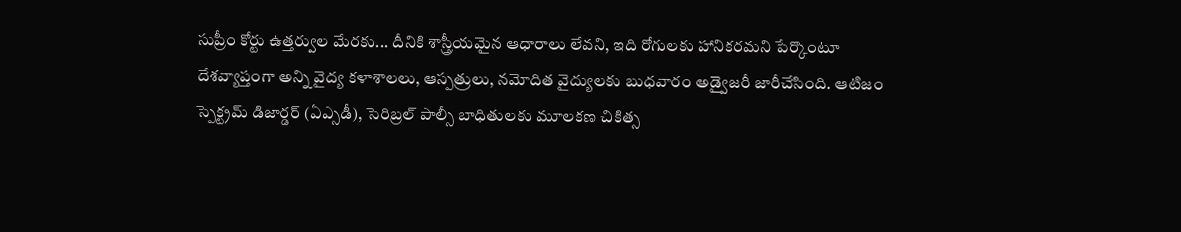సుప్రీం కోర్టు ఉత్తర్వుల మేరకు... దీనికి శాస్త్రీయమైన ఆధారాలు లేవని, ఇది రోగులకు హానికరమని పేర్కొంటూ దేశవ్యాప్తంగా అన్ని వైద్య కళాశాలలు, ఆస్పత్రులు, నమోదిత వైద్యులకు బుధవారం అడ్వైజరీ జారీచేసింది. ఆటిజం స్పెక్ట్రమ్ డిజార్డర్ (ఏఎ్సడీ), సెరిబ్రల్ పాల్సీ బాధితులకు మూలకణ చికిత్స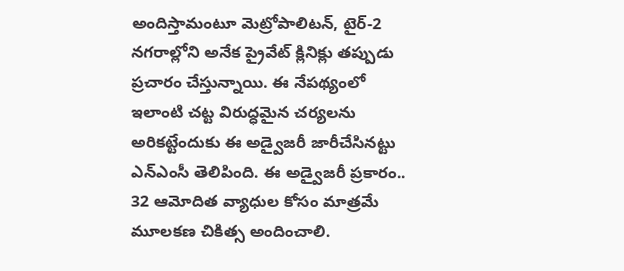అందిస్తామంటూ మెట్రోపాలిటన్, టైర్-2 నగరాల్లోని అనేక ప్రైవేట్ క్లినిక్లు తప్పుడు ప్రచారం చేస్తున్నాయి. ఈ నేపథ్యంలో ఇలాంటి చట్ట విరుద్ధమైన చర్యలను అరికట్టేందుకు ఈ అడ్వైజరీ జారీచేసినట్టు ఎన్ఎంసీ తెలిపింది. ఈ అడ్వైజరీ ప్రకారం.. 32 ఆమోదిత వ్యాధుల కోసం మాత్రమే మూలకణ చికిత్స అందించాలి.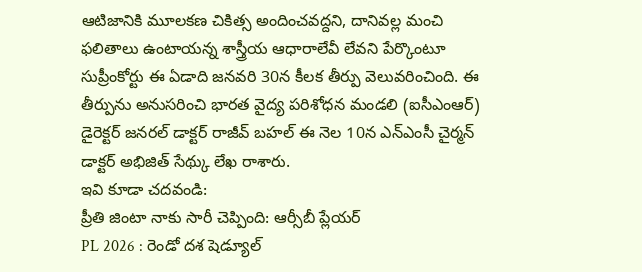ఆటిజానికి మూలకణ చికిత్స అందించవద్దని, దానివల్ల మంచి ఫలితాలు ఉంటాయన్న శాస్త్రీయ ఆధారాలేవీ లేవని పేర్కొంటూ సుప్రీంకోర్టు ఈ ఏడాది జనవరి 30న కీలక తీర్పు వెలువరించింది. ఈ తీర్పును అనుసరించి భారత వైద్య పరిశోధన మండలి (ఐసీఎంఆర్) డైరెక్టర్ జనరల్ డాక్టర్ రాజీవ్ బహల్ ఈ నెల 10న ఎన్ఎంసీ చైర్మన్ డాక్టర్ అభిజిత్ సేథ్కు లేఖ రాశారు.
ఇవి కూడా చదవండి:
ప్రీతి జింటా నాకు సారీ చెప్పింది: ఆర్సీబీ ప్లేయర్
PL 2026 : రెండో దశ షెడ్యూల్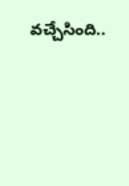వచ్చేసింది..